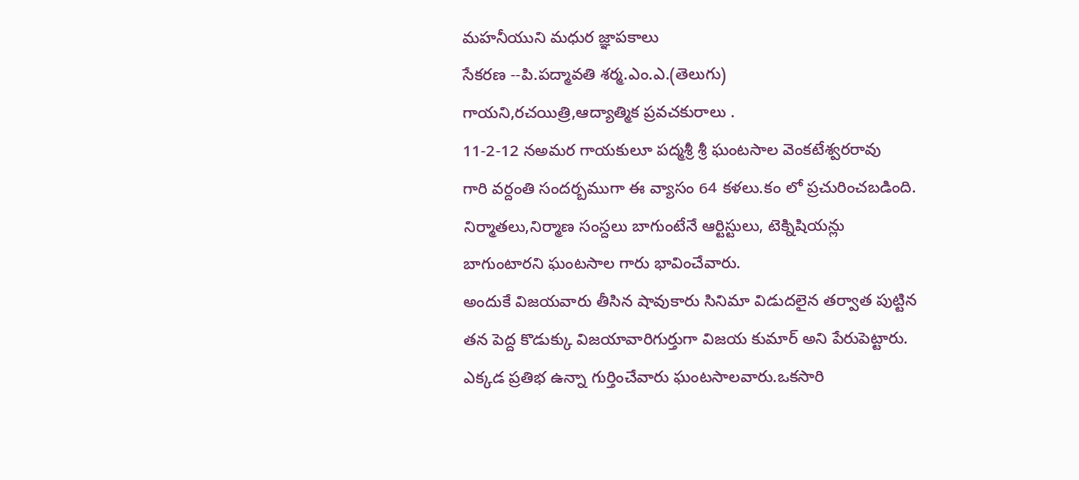మహనీయుని మధుర జ్ఞాపకాలు
సేకరణ --పి.పద్మావతి శర్మ.ఎం.ఎ.(తెలుగు)
గాయని,రచయిత్రి,ఆద్యాత్మిక ప్రవచకురాలు .
11-2-12 నఅమర గాయకులూ పద్మశ్రీ శ్రీ ఘంటసాల వెంకటేశ్వరరావు
గారి వర్దంతి సందర్బముగా ఈ వ్యాసం 64 కళలు.కం లో ప్రచురించబడింది.
నిర్మాతలు,నిర్మాణ సంస్దలు బాగుంటేనే ఆర్టిస్టులు, టెక్నిషియన్లు
బాగుంటారని ఘంటసాల గారు భావించేవారు.
అందుకే విజయవారు తీసిన షావుకారు సినిమా విడుదలైన తర్వాత పుట్టిన
తన పెద్ద కొడుక్కు విజయావారిగుర్తుగా విజయ కుమార్ అని పేరుపెట్టారు.
ఎక్కడ ప్రతిభ ఉన్నా గుర్తించేవారు ఘంటసాలవారు.ఒకసారి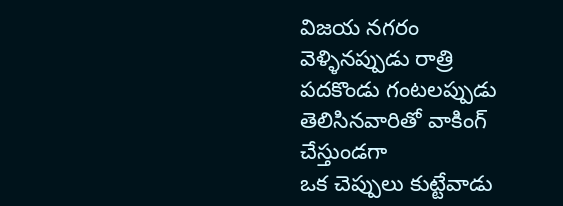విజయ నగరం
వెళ్ళినప్పుడు రాత్రి పదకొండు గంటలప్పుడు తెలిసినవారితో వాకింగ్ చేస్తుండగా
ఒక చెప్పులు కుట్టేవాడు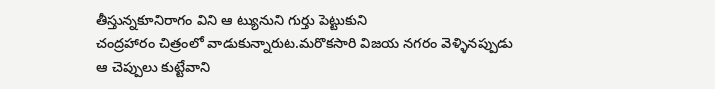తీస్తున్నకూనిరాగం విని ఆ ట్యునుని గుర్తు పెట్టుకుని
చంద్రహారం చిత్రంలో వాడుకున్నారుట.మరొకసారి విజయ నగరం వెళ్ళినప్పుడు
ఆ చెప్పులు కుట్టేవాని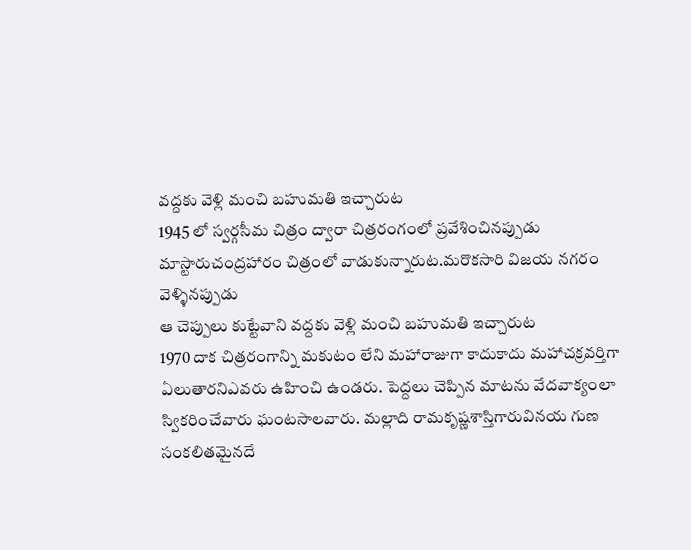వద్దకు వెళ్లి మంచి బహుమతి ఇచ్చారుట
1945 లో స్వర్గసీమ చిత్రం ద్వారా చిత్రరంగంలో ప్రవేశించినప్పుడు మాస్టారుచంద్రహారం చిత్రంలో వాడుకున్నారుట.మరొకసారి విజయ నగరం వెళ్ళినప్పుడు
ఆ చెప్పులు కుట్టేవాని వద్దకు వెళ్లి మంచి బహుమతి ఇచ్చారుట
1970 దాక చిత్రరంగాన్ని మకుటం లేని మహారాజుగా కాదుకాదు మహాచక్రవర్తిగా
ఏలుతారనిఎవరు ఉహించి ఉండరు. పెద్దలు చెప్పిన మాటను వేదవాక్యంలా
స్వికరించేవారు ఘంటసాలవారు. మల్లాది రామకృష్ణశాస్తిగారువినయ గుణ
సంకలితమైనదే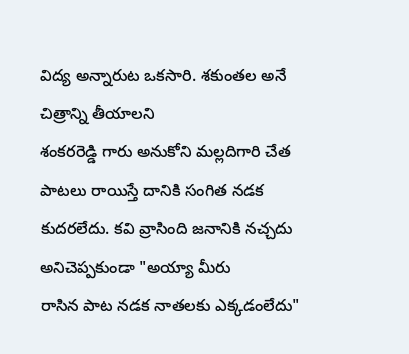విద్య అన్నారుట ఒకసారి. శకుంతల అనే చిత్రాన్ని తీయాలని
శంకరరెడ్డి గారు అనుకోని మల్లదిగారి చేత పాటలు రాయిస్తే దానికి సంగిత నడక
కుదరలేదు. కవి వ్రాసింది జనానికి నచ్చదు అనిచెప్పకుండా "అయ్యా మీరు
రాసిన పాట నడక నాతలకు ఎక్కడంలేదు"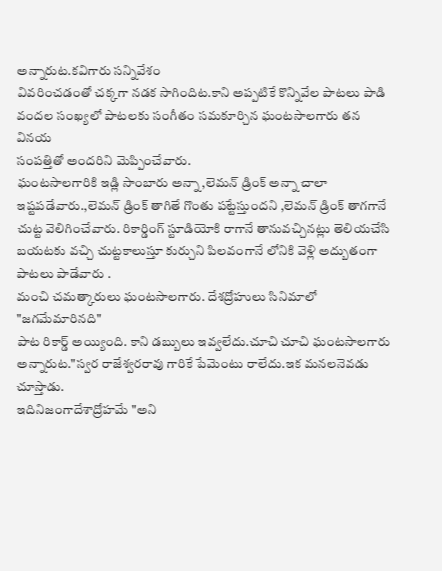అన్నారుట.కవిగారు సన్నివేశం
వివరించడంతో చక్కగా నడక సాగిందిట.కాని అప్పటికే కొన్నివేల పాటలు పాడి
వందల సంఖ్యలో పాటలకు సంగీతం సమకూర్చిన ఘంటసాలగారు తన వినయ
సంపత్తితో అందరిని మెప్పించేవారు.
ఘంటసాలగారికి ఇడ్లి సాంబారు అన్నా,లెమన్ డ్రింక్ అన్నా చాలా
ఇష్టపడేవారు.,లెమన్ డ్రింక్ తాగితే గొంతు పట్టేస్తుందని ,లెమన్ డ్రింక్ తాగగానే
చుట్ట వెలిగించేవారు. రికార్డింగ్ స్టూడియోకి రాగానే తానువచ్చినట్లు తెలియచేసి
బయటకు వచ్చి చుట్టకాలుస్తూ కుర్చుని పిలవంగానే లోనికి వెళ్లి అద్బుతంగా
పాటలు పాడేవారు .
మంచి చమత్కారులు ఘంటసాలగారు. దేశద్రోహులు సినిమాలో "జగమేమారినది"
పాట రికార్డ్ అయ్యింది. కాని డబ్బులు ఇవ్వలేదు.చూచి చూచి ఘంటసాలగారు
అన్నారుట."స్వర రాజేశ్వరరావు గారికే పేమెంటు రాలేదు.ఇక మనలనెవడు చూస్తాడు.
ఇదినిజంగాదేశాద్రోహమే "అని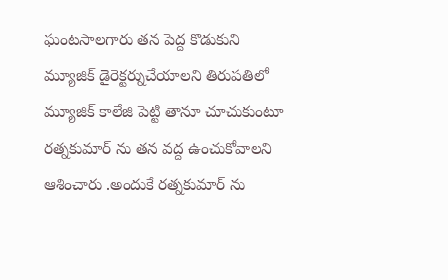ఘంటసాలగారు తన పెద్ద కొడుకుని మ్యూజిక్ డైరెక్టర్నుచేయాలని తిరుపతిలో
మ్యూజిక్ కాలేజి పెట్టి తానూ చూచుకుంటూ రత్నకుమార్ ను తన వద్ద ఉంచుకోవాలని
ఆశించారు .అందుకే రత్నకుమార్ ను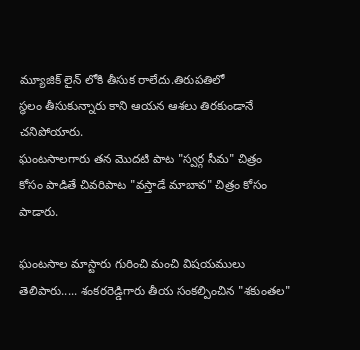మ్యూజిక్ లైన్ లోకి తీసుక రాలేదు.తిరుపతిలో
స్ధలం తీసుకున్నారు కాని ఆయన ఆశలు తిరకుండానే చనిపోయారు.
ఘంటసాలగారు తన మొదటి పాట "స్వర్గ సీమ" చిత్రం
కోసం పాడితే చివరిపాట "వస్తాడే మాబావ" చిత్రం కోసం పాడారు.

ఘంటసాల మాస్టారు గురించి మంచి విషయములు తెలిపారు..... శంకరరెడ్డిగారు తీయ సంకల్పించిన "శకుంతల"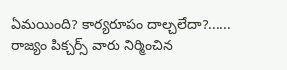ఏమయింది? కార్యరూపం దాల్చలేదా?...... రాజ్యం పిక్చర్స్ వారు నిర్మించిన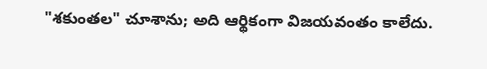"శకుంతల" చూశాను; అది ఆర్థికంగా విజయవంతం కాలేదు.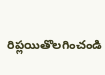రిప్లయితొలగించండి